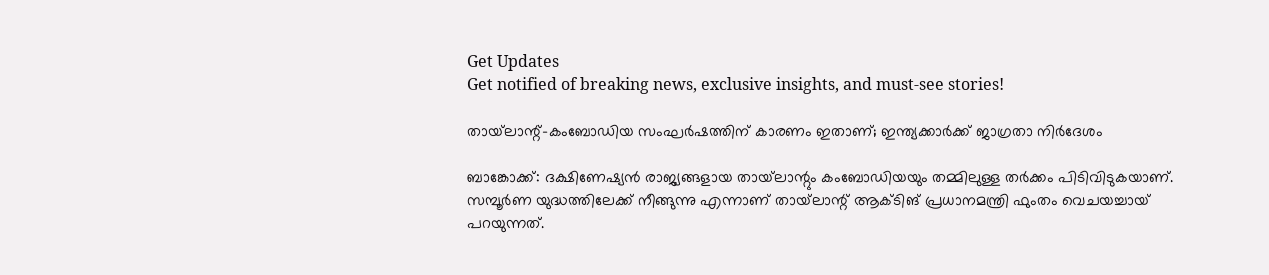Get Updates
Get notified of breaking news, exclusive insights, and must-see stories!

തായ്‌ലാന്റ്-കംബോഡിയ സംഘര്‍ഷത്തിന് കാരണം ഇതാണ്; ഇന്ത്യക്കാര്‍ക്ക് ജാഗ്രതാ നിര്‍ദേശം

ബാങ്കോക്ക്: ദക്ഷിണേഷ്യന്‍ രാജ്യങ്ങളായ തായ്‌ലാന്റും കംബോഡിയയും തമ്മിലുള്ള തര്‍ക്കം പിടിവിടുകയാണ്. സമ്പൂര്‍ണ യുദ്ധത്തിലേക്ക് നീങ്ങുന്നു എന്നാണ് തായ്‌ലാന്റ് ആക്ടിങ് പ്രധാനമന്ത്രി ഫുംതം വെചയച്ചായ് പറയുന്നത്.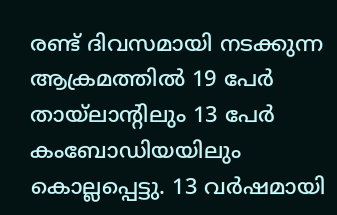രണ്ട് ദിവസമായി നടക്കുന്ന ആക്രമത്തില്‍ 19 പേര്‍ തായ്‌ലാന്റിലും 13 പേര്‍ കംബോഡിയയിലും കൊല്ലപ്പെട്ടു. 13 വര്‍ഷമായി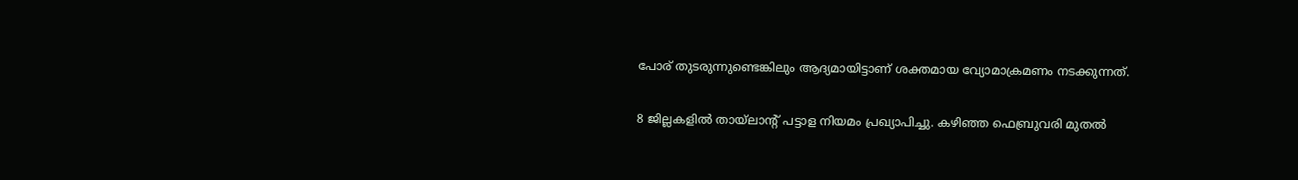പോര് തുടരുന്നുണ്ടെങ്കിലും ആദ്യമായിട്ടാണ് ശക്തമായ വ്യോമാക്രമണം നടക്കുന്നത്.

8 ജില്ലകളില്‍ തായ്‌ലാന്റ് പട്ടാള നിയമം പ്രഖ്യാപിച്ചു. കഴിഞ്ഞ ഫെബ്രുവരി മുതല്‍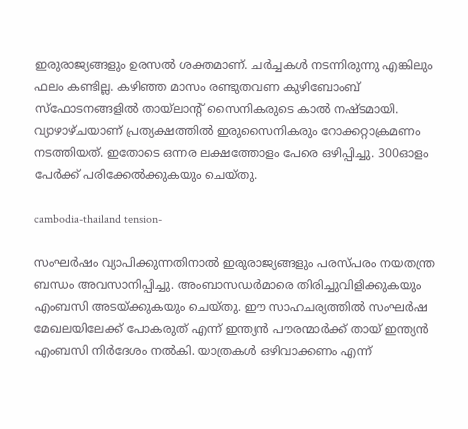ഇരുരാജ്യങ്ങളും ഉരസല്‍ ശക്തമാണ്. ചര്‍ച്ചകള്‍ നടന്നിരുന്നു എങ്കിലും ഫലം കണ്ടില്ല. കഴിഞ്ഞ മാസം രണ്ടുതവണ കുഴിബോംബ് സ്‌ഫോടനങ്ങളില്‍ തായ്‌ലാന്റ് സൈനികരുടെ കാല്‍ നഷ്ടമായി. വ്യാഴാഴ്ചയാണ് പ്രത്യക്ഷത്തില്‍ ഇരുസൈനികരും റോക്കറ്റാക്രമണം നടത്തിയത്. ഇതോടെ ഒന്നര ലക്ഷത്തോളം പേരെ ഒഴിപ്പിച്ചു. 300ഓളം പേര്‍ക്ക് പരിക്കേല്‍ക്കുകയും ചെയ്തു.

cambodia-thailand tension-

സംഘര്‍ഷം വ്യാപിക്കുന്നതിനാല്‍ ഇരുരാജ്യങ്ങളും പരസ്പരം നയതന്ത്ര ബന്ധം അവസാനിപ്പിച്ചു. അംബാസഡര്‍മാരെ തിരിച്ചുവിളിക്കുകയും എംബസി അടയ്ക്കുകയും ചെയ്തു. ഈ സാഹചര്യത്തില്‍ സംഘര്‍ഷ മേഖലയിലേക്ക് പോകരുത് എന്ന് ഇന്ത്യന്‍ പൗരന്മാര്‍ക്ക് തായ് ഇന്ത്യന്‍ എംബസി നിര്‍ദേശം നല്‍കി. യാത്രകള്‍ ഒഴിവാക്കണം എന്ന്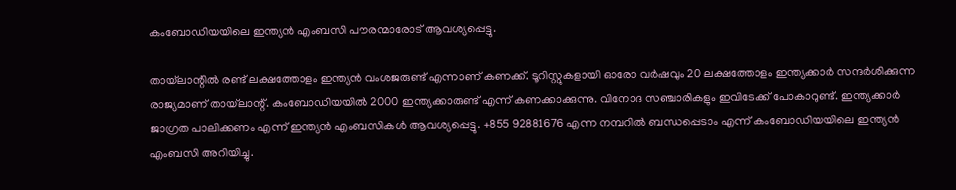കംബോഡിയയിലെ ഇന്ത്യന്‍ എംബസി പൗരന്മാരോട് ആവശ്യപ്പെട്ടു.

തായ്‌ലാന്റില്‍ രണ്ട് ലക്ഷത്തോളം ഇന്ത്യന്‍ വംശജരുണ്ട് എന്നാണ് കണക്ക്. ടൂറിസ്റ്റുകളായി ഓരോ വര്‍ഷവും 20 ലക്ഷത്തോളം ഇന്ത്യക്കാര്‍ സന്ദര്‍ശിക്കുന്ന രാജ്യമാണ് തായ്‌ലാന്റ്. കംബോഡിയയില്‍ 2000 ഇന്ത്യക്കാരുണ്ട് എന്ന് കണക്കാക്കുന്നു. വിനോദ സഞ്ചാരികളും ഇവിടേക്ക് പോകാറുണ്ട്. ഇന്ത്യക്കാര്‍ ജാഗ്രത പാലിക്കണം എന്ന് ഇന്ത്യന്‍ എംബസികള്‍ ആവശ്യപ്പെട്ടു. +855 92881676 എന്ന നമ്പറില്‍ ബന്ധപ്പെടാം എന്ന് കംബോഡിയയിലെ ഇന്ത്യന്‍ എംബസി അറിയിച്ചു.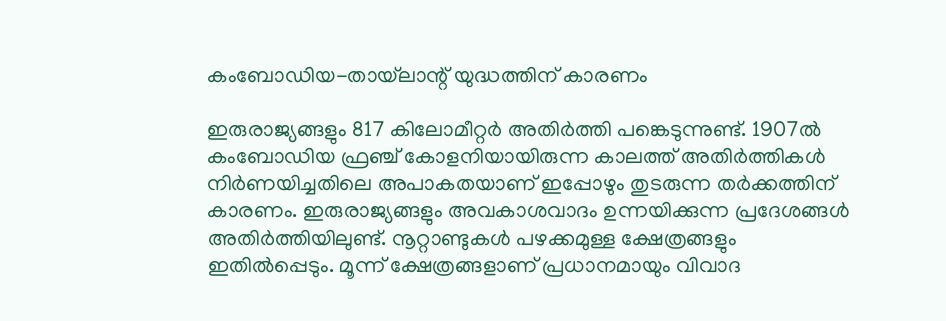കംബോഡിയ-തായ്‌ലാന്റ് യുദ്ധത്തിന് കാരണം

ഇരുരാജ്യങ്ങളും 817 കിലോമീറ്റര്‍ അതിര്‍ത്തി പങ്കെടുന്നുണ്ട്. 1907ല്‍ കംബോഡിയ ഫ്രഞ്ച് കോളനിയായിരുന്ന കാലത്ത് അതിര്‍ത്തികള്‍ നിര്‍ണയിച്ചതിലെ അപാകതയാണ് ഇപ്പോഴും തുടരുന്ന തര്‍ക്കത്തിന് കാരണം. ഇരുരാജ്യങ്ങളും അവകാശവാദം ഉന്നയിക്കുന്ന പ്രദേശങ്ങള്‍ അതിര്‍ത്തിയിലുണ്ട്. നൂറ്റാണ്ടുകള്‍ പഴക്കമുള്ള ക്ഷേത്രങ്ങളും ഇതില്‍പ്പെടും. മൂന്ന് ക്ഷേത്രങ്ങളാണ് പ്രധാനമായും വിവാദ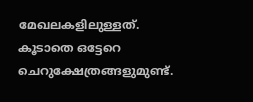മേഖലകളിലുള്ളത്. കൂടാതെ ഒട്ടേറെ ചെറുക്ഷേത്രങ്ങളുമുണ്ട്.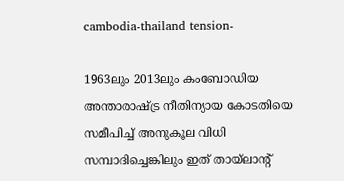cambodia-thailand tension-

1963ലും 2013ലും കംബോഡിയ അന്താരാഷ്ട്ര നീതിന്യായ കോടതിയെ സമീപിച്ച് അനുകൂല വിധി സമ്പാദിച്ചെങ്കിലും ഇത് തായ്‌ലാന്റ്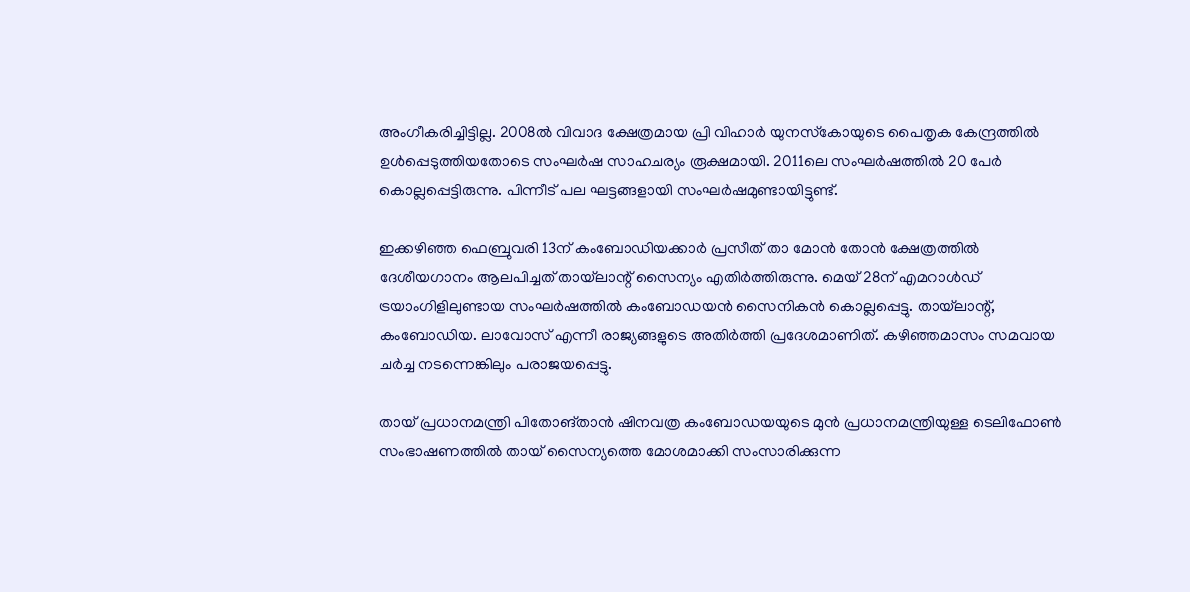അംഗീകരിച്ചിട്ടില്ല. 2008ല്‍ വിവാദ ക്ഷേത്രമായ പ്രി വിഹാര്‍ യുനസ്‌കോയുടെ പൈതൃക കേന്ദ്രത്തില്‍ ഉള്‍പ്പെടുത്തിയതോടെ സംഘര്‍ഷ സാഹചര്യം രൂക്ഷമായി. 2011ലെ സംഘര്‍ഷത്തില്‍ 20 പേര്‍ കൊല്ലപ്പെട്ടിരുന്നു. പിന്നീട് പല ഘട്ടങ്ങളായി സംഘര്‍ഷമുണ്ടായിട്ടുണ്ട്.

ഇക്കഴിഞ്ഞ ഫെബ്രുവരി 13ന് കംബോഡിയക്കാര്‍ പ്രസീത് താ മോന്‍ തോന്‍ ക്ഷേത്രത്തില്‍ ദേശീയഗാനം ആലപിച്ചത് തായ്‌ലാന്റ് സൈന്യം എതിര്‍ത്തിരുന്നു. മെയ് 28ന് എമറാള്‍ഡ് ട്രയാംഗിളിലുണ്ടായ സംഘര്‍ഷത്തില്‍ കംബോഡയന്‍ സൈനികന്‍ കൊല്ലപ്പെട്ടു. തായ്‌ലാന്റ്, കംബോഡിയ. ലാവോസ് എന്നീ രാജ്യങ്ങളുടെ അതിര്‍ത്തി പ്രദേശമാണിത്. കഴിഞ്ഞമാസം സമവായ ചര്‍ച്ച നടന്നെങ്കിലും പരാജയപ്പെട്ടു.

തായ് പ്രധാനമന്ത്രി പിതോങ്താന്‍ ഷിനവത്ര കംബോഡയയുടെ മുന്‍ പ്രധാനമന്ത്രിയുള്ള ടെലിഫോണ്‍ സംഭാഷണത്തില്‍ തായ് സൈന്യത്തെ മോശമാക്കി സംസാരിക്കുന്ന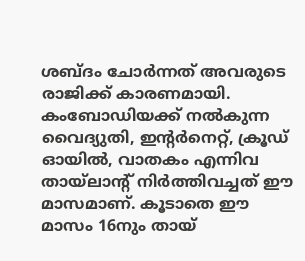ശബ്ദം ചോര്‍ന്നത് അവരുടെ രാജിക്ക് കാരണമായി. കംബോഡിയക്ക് നല്‍കുന്ന വൈദ്യുതി, ഇന്റര്‍നെറ്റ്, ക്രൂഡ് ഓയില്‍, വാതകം എന്നിവ തായ്‌ലാന്റ് നിര്‍ത്തിവച്ചത് ഈ മാസമാണ്. കൂടാതെ ഈ മാസം 16നും തായ്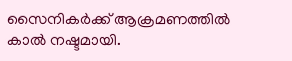സൈനികര്‍ക്ക് ആക്രമണത്തില്‍ കാല്‍ നഷ്ടമായി.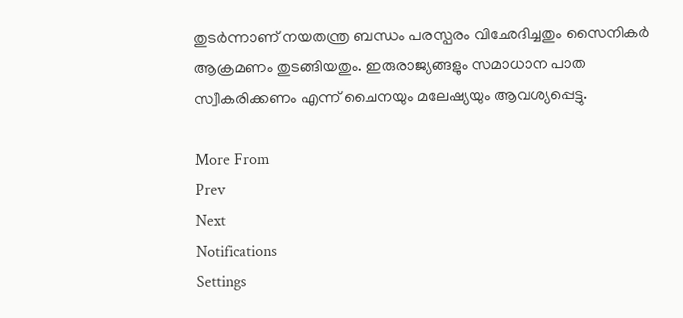തുടര്‍ന്നാണ് നയതന്ത്ര ബന്ധം പരസ്പരം വിഛേദിച്ചതും സൈനികര്‍ ആക്രമണം തുടങ്ങിയതും. ഇരുരാജ്യങ്ങളും സമാധാന പാത സ്വീകരിക്കണം എന്ന് ചൈനയും മലേഷ്യയും ആവശ്യപ്പെട്ടു.

More From
Prev
Next
Notifications
Settings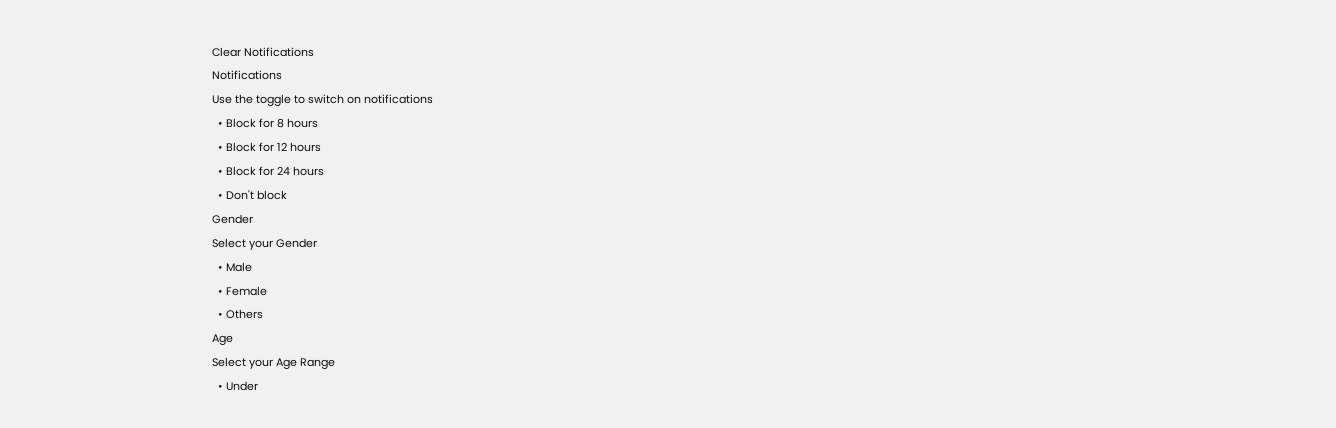Clear Notifications
Notifications
Use the toggle to switch on notifications
  • Block for 8 hours
  • Block for 12 hours
  • Block for 24 hours
  • Don't block
Gender
Select your Gender
  • Male
  • Female
  • Others
Age
Select your Age Range
  • Under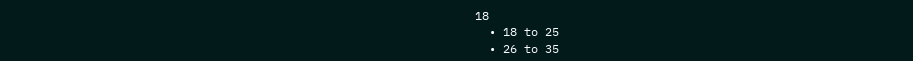18
  • 18 to 25
  • 26 to 35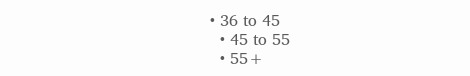• 36 to 45
  • 45 to 55
  • 55+